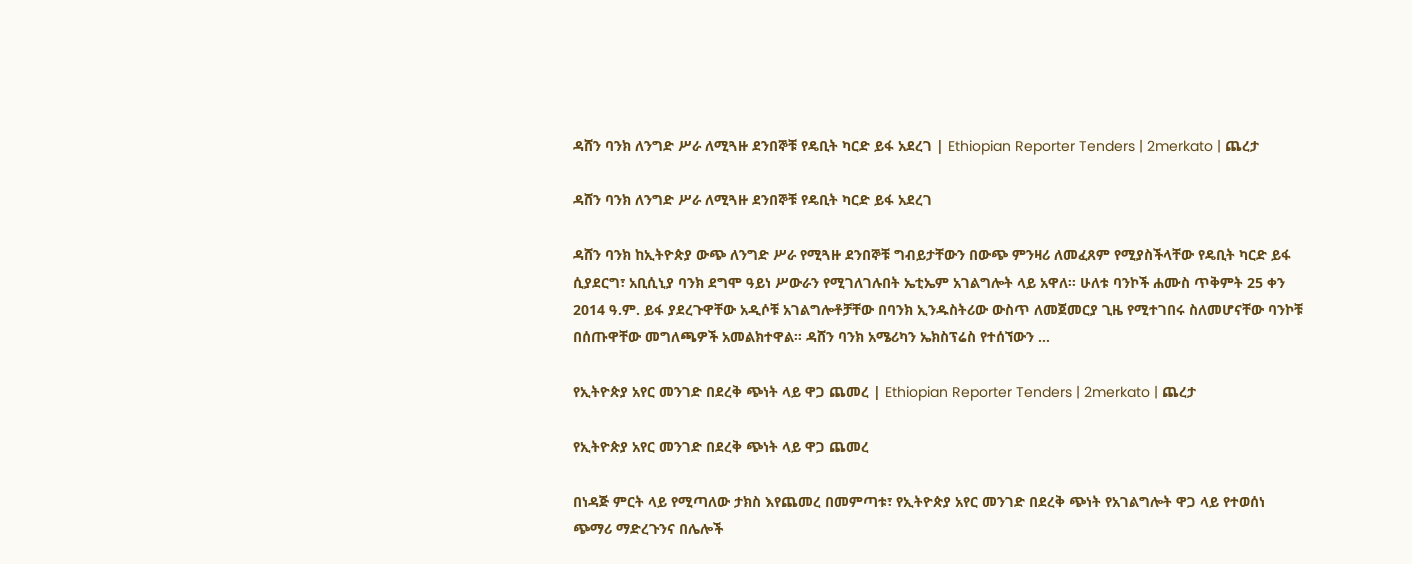ዳሸን ባንክ ለንግድ ሥራ ለሚጓዙ ደንበኞቹ የዴቢት ካርድ ይፋ አደረገ | Ethiopian Reporter Tenders | 2merkato | ጨረታ

ዳሸን ባንክ ለንግድ ሥራ ለሚጓዙ ደንበኞቹ የዴቢት ካርድ ይፋ አደረገ

ዳሸን ባንክ ከኢትዮጵያ ውጭ ለንግድ ሥራ የሚጓዙ ደንበኞቹ ግብይታቸውን በውጭ ምንዛሪ ለመፈጸም የሚያስችላቸው የዴቢት ካርድ ይፋ ሲያደርግ፣ አቢሲኒያ ባንክ ደግሞ ዓይነ ሥውራን የሚገለገሉበት ኤቲኤም አገልግሎት ላይ አዋለ፡፡ ሁለቱ ባንኮች ሐሙስ ጥቅምት 25 ቀን 2014 ዓ.ም. ይፋ ያደረጉዋቸው አዲሶቹ አገልግሎቶቻቸው በባንክ ኢንዱስትሪው ውስጥ ለመጀመርያ ጊዜ የሚተገበሩ ስለመሆናቸው ባንኮቹ በሰጡዋቸው መግለጫዎች አመልክተዋል፡፡ ዳሸን ባንክ አሜሪካን ኤክስፕሬስ የተሰኘውን …

የኢትዮጵያ አየር መንገድ በደረቅ ጭነት ላይ ዋጋ ጨመረ | Ethiopian Reporter Tenders | 2merkato | ጨረታ

የኢትዮጵያ አየር መንገድ በደረቅ ጭነት ላይ ዋጋ ጨመረ

በነዳጅ ምርት ላይ የሚጣለው ታክስ እየጨመረ በመምጣቱ፣ የኢትዮጵያ አየር መንገድ በደረቅ ጭነት የአገልግሎት ዋጋ ላይ የተወሰነ ጭማሪ ማድረጉንና በሌሎች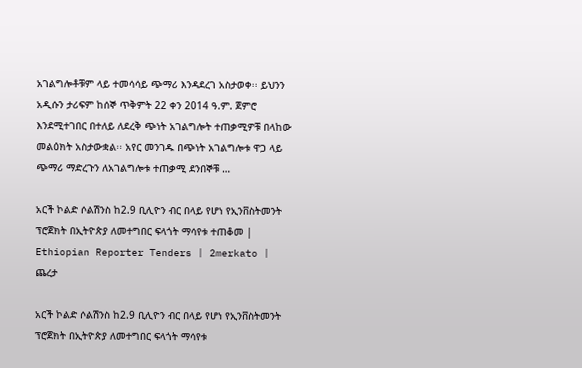አገልግሎቶቹም ላይ ተመሳሳይ ጭማሪ እንዳደረገ አስታወቀ፡፡ ይህንን አዲሱን ታሪፍም ከሰኞ ጥቅምት 22 ቀን 2014 ዓ.ም. ጀምሮ እንደሚተገበር በተለይ ለደረቅ ጭነት አገልግሎት ተጠቃሚዎቹ በላከው መልዕክት አስታውቋል፡፡ አየር መንገዱ በጭነት አገልግሎቱ ዋጋ ላይ ጭማሪ ማድረጉን ለአገልግሎቱ ተጠቃሚ ደንበኞቹ …

አርች ኮልድ ሶልሽንስ ከ2.9 ቢሊዮን ብር በላይ የሆነ የኢንቨስትመንት ፕሮጀክት በኢትዮጵያ ለመተግበር ፍላጎት ማሳየቱ ተጠቆመ | Ethiopian Reporter Tenders | 2merkato | ጨረታ

አርች ኮልድ ሶልሽንስ ከ2.9 ቢሊዮን ብር በላይ የሆነ የኢንቨስትመንት ፕሮጀክት በኢትዮጵያ ለመተግበር ፍላጎት ማሳየቱ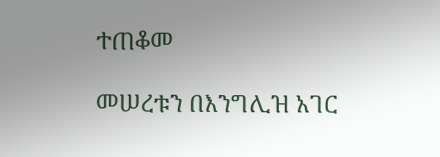ተጠቆመ

መሠረቱን በእንግሊዝ አገር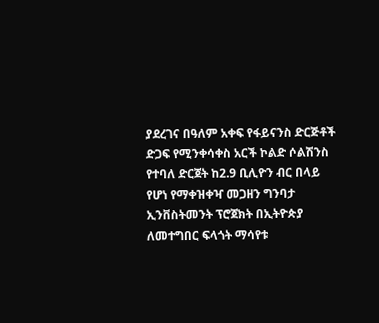ያደረገና በዓለም አቀፍ የፋይናንስ ድርጅቶች ድጋፍ የሚንቀሳቀስ አርች ኮልድ ሶልሽንስ የተባለ ድርጀት ከ2.9 ቢሊዮን ብር በላይ የሆነ የማቀዝቀዣ መጋዘን ግንባታ ኢንቨስትመንት ፕሮጀክት በኢትዮጵያ ለመተግበር ፍላጎት ማሳየቱ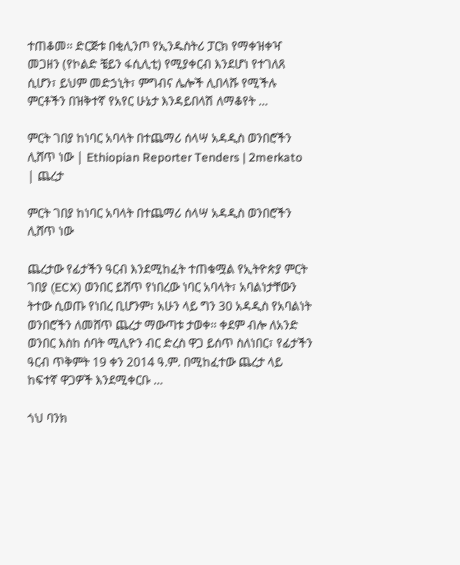ተጠቆመ፡፡ ድርጅቱ በቂሊንጦ የኢንዱስትሪ ፓርክ የማቀዝቀዣ መጋዘን (የኮልድ ቼይን ፋሲሊቲ) የሚያቀርብ እንደሆነ የተገለጸ ሲሆን፣ ይህም መድኃኒት፣ ምግብና ሌሎች ሊበላሹ የሚችሉ ምርቶችን በዝቅተኛ የአየር ሁኔታ እንዳይበላሽ ለማቆየት …

ምርት ገበያ ከነባር አባላት በተጨማሪ ሰላሣ አዳዲስ ወንበሮችን ሊሸጥ ነው | Ethiopian Reporter Tenders | 2merkato | ጨረታ

ምርት ገበያ ከነባር አባላት በተጨማሪ ሰላሣ አዳዲስ ወንበሮችን ሊሸጥ ነው

ጨረታው የፊታችን ዓርብ እንደሚከፈት ተጠቁሟል የኢትዮጵያ ምርት ገበያ (ECX) ወንበር ይሸጥ የነበረው ነባር አባላት፣ አባልነታቸውን ትተው ሲወጡ የነበረ ቢሆንም፣ አሁን ላይ ግን 30 አዳዲስ የአባልነት ወንበሮችን ለመሸጥ ጨረታ ማውጣቱ ታወቀ፡፡ ቀደም ብሎ ለአንድ ወንበር እስከ ሰባት ሚሊዮን ብር ድረስ ዋጋ ይሰጥ ስለነበር፣ የፊታችን ዓርብ ጥቅምት 19 ቀን 2014 ዓ.ም. በሚከፈተው ጨረታ ላይ  ከፍተኛ ዋጋዎች እንደሚቀርቡ …

ጎህ ባንክ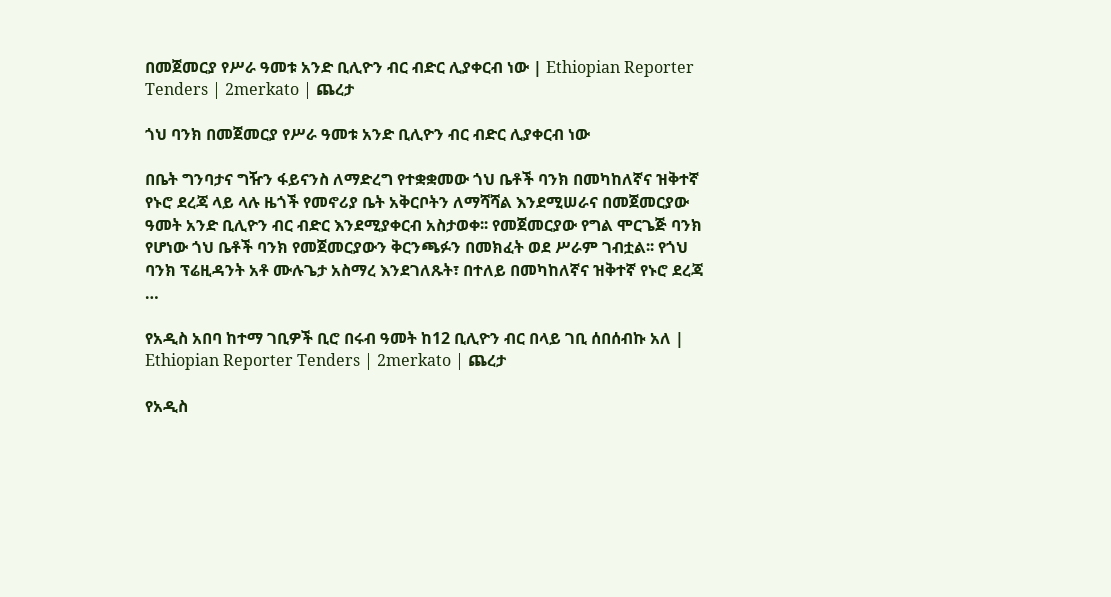በመጀመርያ የሥራ ዓመቱ አንድ ቢሊዮን ብር ብድር ሊያቀርብ ነው | Ethiopian Reporter Tenders | 2merkato | ጨረታ

ጎህ ባንክ በመጀመርያ የሥራ ዓመቱ አንድ ቢሊዮን ብር ብድር ሊያቀርብ ነው

በቤት ግንባታና ግዥን ፋይናንስ ለማድረግ የተቋቋመው ጎህ ቤቶች ባንክ በመካከለኛና ዝቅተኛ የኑሮ ደረጃ ላይ ላሉ ዜጎች የመኖሪያ ቤት አቅርቦትን ለማሻሻል እንደሚሠራና በመጀመርያው ዓመት አንድ ቢሊዮን ብር ብድር እንደሚያቀርብ አስታወቀ፡፡ የመጀመርያው የግል ሞርጌጅ ባንክ የሆነው ጎህ ቤቶች ባንክ የመጀመርያውን ቅርንጫፉን በመክፈት ወደ ሥራም ገብቷል፡፡ የጎህ ባንክ ፕሬዚዳንት አቶ ሙሉጌታ አስማረ እንደገለጹት፣ በተለይ በመካከለኛና ዝቅተኛ የኑሮ ደረጃ …

የአዲስ አበባ ከተማ ገቢዎች ቢሮ በሩብ ዓመት ከ12 ቢሊዮን ብር በላይ ገቢ ሰበሰብኩ አለ | Ethiopian Reporter Tenders | 2merkato | ጨረታ

የአዲስ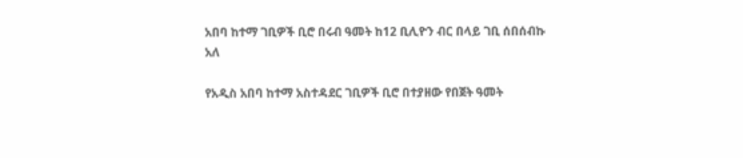አበባ ከተማ ገቢዎች ቢሮ በሩብ ዓመት ከ12 ቢሊዮን ብር በላይ ገቢ ሰበሰብኩ አለ

የአዲስ አበባ ከተማ አስተዳደር ገቢዎች ቢሮ በተያዘው የበጀት ዓመት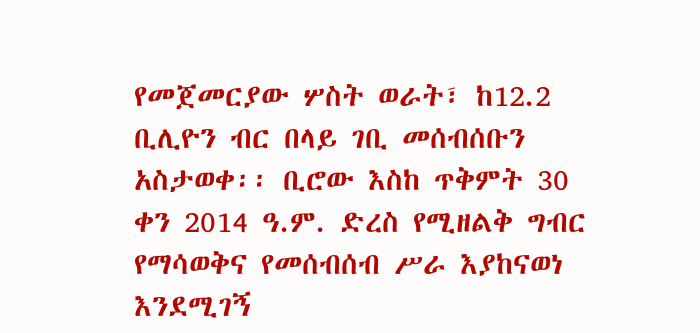የመጀመርያው ሦስት ወራት፣ ከ12.2 ቢሊዮን ብር በላይ ገቢ መሰብሰቡን አስታወቀ፡፡ ቢሮው እስከ ጥቅምት 30 ቀን 2014 ዓ.ም. ድረስ የሚዘልቅ ግብር የማሳወቅና የመሰብሰብ ሥራ እያከናወነ እንደሚገኝ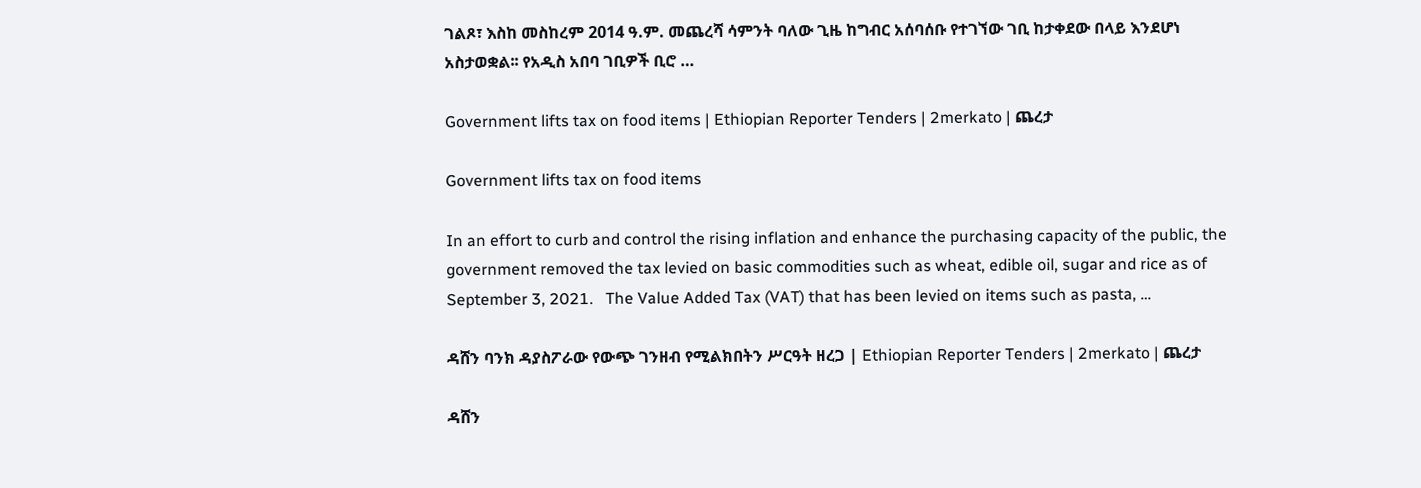ገልጾ፣ እስከ መስከረም 2014 ዓ.ም. መጨረሻ ሳምንት ባለው ጊዜ ከግብር አሰባሰቡ የተገኘው ገቢ ከታቀደው በላይ እንደሆነ አስታወቋል፡፡ የአዲስ አበባ ገቢዎች ቢሮ …

Government lifts tax on food items | Ethiopian Reporter Tenders | 2merkato | ጨረታ

Government lifts tax on food items

In an effort to curb and control the rising inflation and enhance the purchasing capacity of the public, the government removed the tax levied on basic commodities such as wheat, edible oil, sugar and rice as of September 3, 2021.   The Value Added Tax (VAT) that has been levied on items such as pasta, …

ዳሸን ባንክ ዳያስፖራው የውጭ ገንዘብ የሚልክበትን ሥርዓት ዘረጋ | Ethiopian Reporter Tenders | 2merkato | ጨረታ

ዳሸን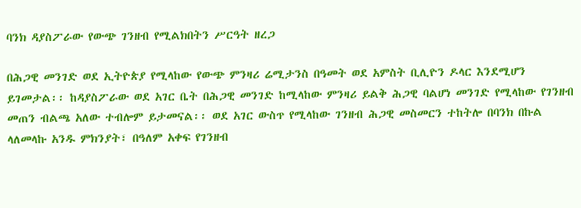ባንክ ዳያስፖራው የውጭ ገንዘብ የሚልክበትን ሥርዓት ዘረጋ

በሕጋዊ መንገድ ወደ ኢትዮጵያ የሚላከው የውጭ ምንዛሪ ሬሚታንስ በዓመት ወደ አምስት ቢሊዮን ዶላር እንደሚሆን ይገመታል፡፡ ከዳያስፖራው ወደ አገር ቤት በሕጋዊ መንገድ ከሚላከው ምንዛሪ ይልቅ ሕጋዊ ባልሆነ መንገድ የሚላከው የገንዘብ መጠን ብልጫ አለው ተብሎም ይታመናል፡፡ ወደ አገር ውስጥ የሚላከው ገንዘብ ሕጋዊ መስመርን ተከትሎ በባንክ በኩል ላለመላኩ አንዱ ምክንያት፣ በዓለም አቀፍ የገንዘብ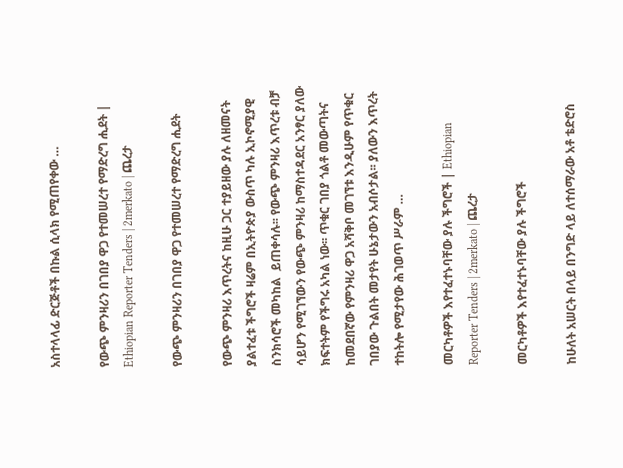አስተላላፊ ድርጅቶች በኩል ሲላክ የሚጠየቀው …

የውጭ ምንዛሪን በገበያ ዋጋ የተመሠረተ የማድረግ ሒደት | Ethiopian Reporter Tenders | 2merkato | ጨረታ

የውጭ ምንዛሪን በገበያ ዋጋ የተመሠረተ የማድረግ ሒደት

የውጭ ምንዛሪ እጥረትና ከዚሁ ጋር ተያይዘው ያሉ ለዘመናት ያልተፈቱ ችግሮች ዛሬም በኢትዮጵያ ውስጥ ካሉ ኢኮኖሚያዊ ስንክሳሮች መካከል  ይጠቀሳሉ፡፡ የውጭ ምንዛሪ እጥረቱ ብቻ ሳይሆን የሚገኘውን የውጭ ምንዛሪ ከማስተዳደር አንፃር ያለው ክፍተትም የችግሩ አካል ነው፡፡ ጥቁር ገበያ ጎልቶ መውጣትና ከመደበኛው የምንዛሪ ዋጋ አሻቅቦ መገኘቱ እንዲሁም የጥቁር ገበያው ጉልበት መታየት ሁኔታውን አብሶታል፡፡ ያለውን እጥረት ተከትሎ የሚታየው ሕገወጥ ሥራም …

መርካቶዎች እየተፈተኑባቸው ያሉ ችግሮች | Ethiopian Reporter Tenders | 2merkato | ጨረታ

መርካቶዎች እየተፈተኑባቸው ያሉ ችግሮች

ከሁለት አሠርት በላይ በንግድ ላይ ለተሰማራው አቶ ቴድሮስ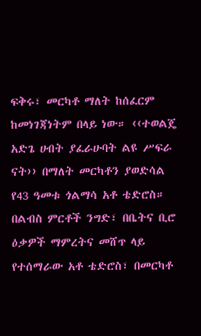ፍቅሩ፣ መርካቶ ማለት ከሰፈርም ከመነገጃነትም በላይ ነው። ‹‹ተወልጄ አድጌ ሀብት ያፈራሁባት ልዩ ሥፍራ ናት›› በማለት መርካቶን ያወድሳል የ43 ዓመቱ ጎልማሳ አቶ ቴድሮስ። በልብስ ምርቶች ንግድ፣ በቤትና ቢሮ ዕቃዎች ማምረትና መሸጥ ላይ የተሰማራው አቶ ቴድሮስ፣ በመርካቶ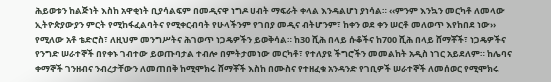ሕይወቱን ከልጅነት እስከ አዋቂነት ቢያሳልፍም በመዲናዋ ነግዶ ሀብት ማፍራት ቀላል እንዳልሆነ ያነሳል። ‹‹ምንም እንኳን መርካቶ ለመላው ኢትዮጵያውያን ምርት የሚከፋፈልባትና የሚቀርብባት የሁላችንም የገበያ መዲና ብትሆንም፣ ከቀን ወደ ቀን ሠርቶ መለወጥ እየከበደ ነው›› የሚለው አቶ ቴድሮስ፣ ለዚህም መንግሥትና ሕገወጥ ነጋዴዎችን ይወቅሳል። ከ30 ሺሕ በላይ ሱቆችና ከ700 ሺሕ በላይ ሸማቾች፣ ነጋዴዎችና የንግድ ሠራተኞች በየቀኑ ገብተው ይወጡባታል ተብሎ በምትታመነው መርካቶ፣ የተለያዩ ችግሮችን መመልከት አዲስ ነገር አይደለም። ከሌባና ቀማኞች ገንዘብና ንብረታቸውን ለመጠበቅ ከሚሞክሩ ሸማቾች እስከ በሙስና የተዘፈቁ አንዳንድ የገቢዎች ሠራተኞች ለመሰወር የሚሞክሩ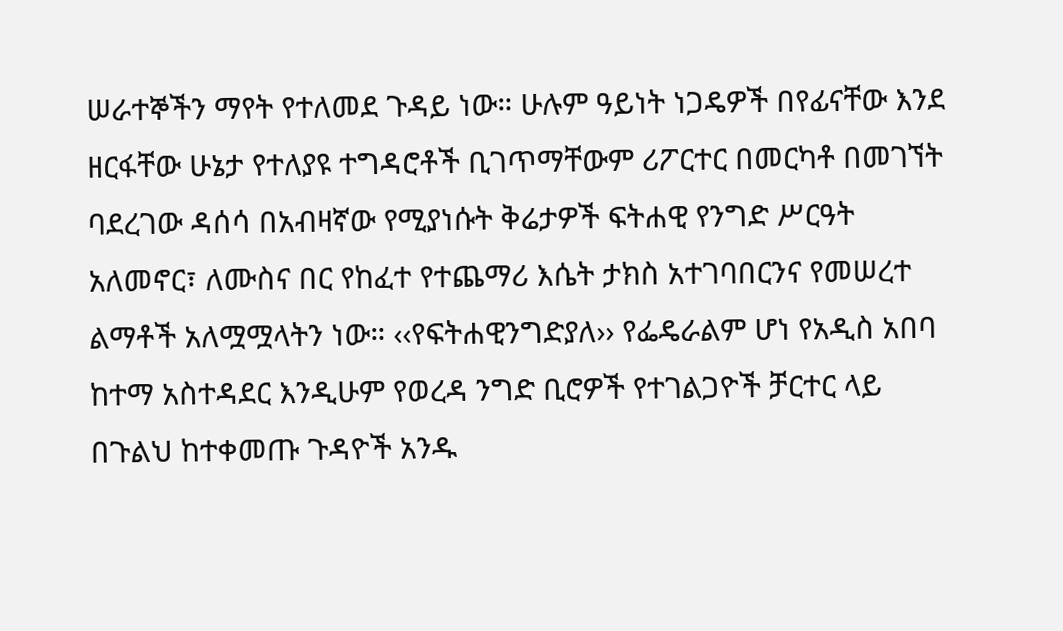ሠራተኞችን ማየት የተለመደ ጉዳይ ነው። ሁሉም ዓይነት ነጋዴዎች በየፊናቸው እንደ ዘርፋቸው ሁኔታ የተለያዩ ተግዳሮቶች ቢገጥማቸውም ሪፖርተር በመርካቶ በመገኘት ባደረገው ዳሰሳ በአብዛኛው የሚያነሱት ቅሬታዎች ፍትሐዊ የንግድ ሥርዓት አለመኖር፣ ለሙስና በር የከፈተ የተጨማሪ እሴት ታክስ አተገባበርንና የመሠረተ ልማቶች አለሟሟላትን ነው። ‹‹የፍትሐዊንግድያለ›› የፌዴራልም ሆነ የአዲስ አበባ ከተማ አስተዳደር እንዲሁም የወረዳ ንግድ ቢሮዎች የተገልጋዮች ቻርተር ላይ በጉልህ ከተቀመጡ ጉዳዮች አንዱ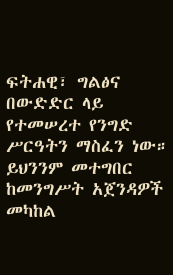ፍትሐዊ፣ ግልፅና በውድድር ላይ የተመሠረተ የንግድ ሥርዓትን ማስፈን ነው። ይህንንም መተግበር ከመንግሥት አጀንዳዎች መካከል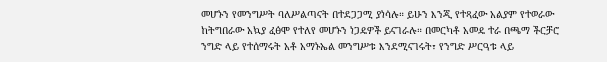መሆኑን የመንግሥት ባለሥልጣናት በተደጋጋሚ ያነሳሉ። ይሁን እንጂ የተጻፈው አልያም የተወራው ከትግበራው አኳያ ፈፅሞ የተለየ መሆኑን ነጋዴዎች ይናገራሉ። በመርካቶ አመዴ ተራ በጫማ ችርቻሮ ንግድ ላይ የተሰማሩት አቶ አማኑኤል መንግሥቱ እንደሚናገሩት፣ የንግድ ሥርዓቱ ላይ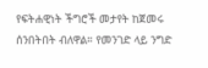የፍትሐዊነት ችግሮች መታየት ከጀመሩ ሰንበትበት ብለዋል። የመንገድ ላይ ንግድ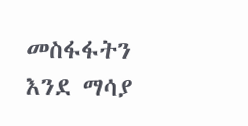መስፋፋትን እንደ ማሳያ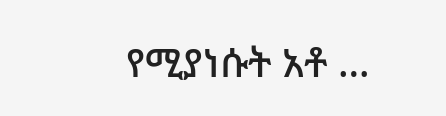የሚያነሱት አቶ …